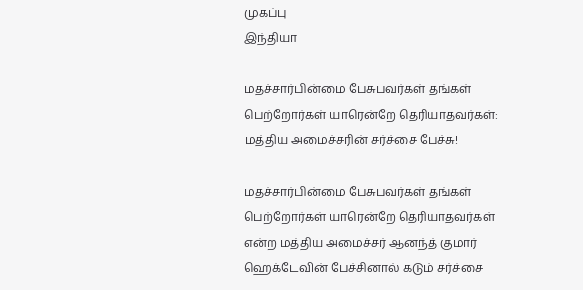முகப்பு
இந்தியா

மதச்சார்பின்மை பேசுபவர்கள் தங்கள் பெற்றோர்கள் யாரென்றே தெரியாதவர்கள்: மத்திய அமைச்சரின் சர்ச்சை பேச்சு!

மதச்சார்பின்மை பேசுபவர்கள் தங்கள் பெற்றோர்கள் யாரென்றே தெரியாதவர்கள் என்ற மத்திய அமைச்சர் ஆனந்த் குமார் ஹெக்டேவின் பேச்சினால் கடும் சர்ச்சை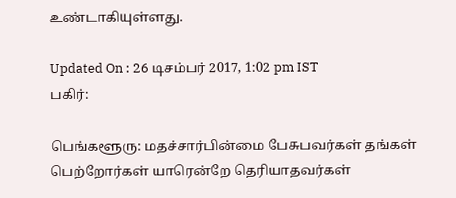உண்டாகியுள்ளது.

Updated On : 26 டிசம்பர் 2017, 1:02 pm IST
பகிர்:

பெங்களூரு: மதச்சார்பின்மை பேசுபவர்கள் தங்கள் பெற்றோர்கள் யாரென்றே தெரியாதவர்கள்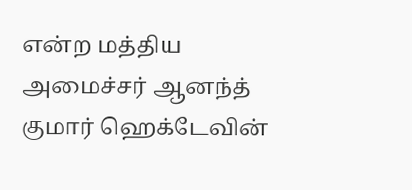என்ற மத்திய அமைச்சர் ஆனந்த் குமார் ஹெக்டேவின்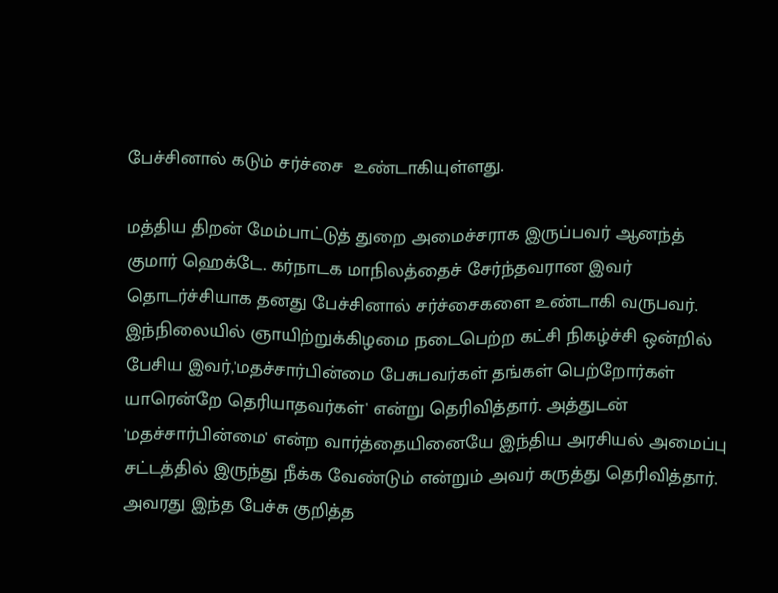பேச்சினால் கடும் சர்ச்சை  உண்டாகியுள்ளது.

மத்திய திறன் மேம்பாட்டுத் துறை அமைச்சராக இருப்பவர் ஆனந்த் குமார் ஹெக்டே. கர்நாடக மாநிலத்தைச் சேர்ந்தவரான இவர் தொடர்ச்சியாக தனது பேச்சினால் சர்ச்சைகளை உண்டாகி வருபவர். இந்நிலையில் ஞாயிற்றுக்கிழமை நடைபெற்ற கட்சி நிகழ்ச்சி ஒன்றில் பேசிய இவர்,'மதச்சார்பின்மை பேசுபவர்கள் தங்கள் பெற்றோர்கள் யாரென்றே தெரியாதவர்கள்' என்று தெரிவித்தார். அத்துடன் 'மதச்சார்பின்மை' என்ற வார்த்தையினையே இந்திய அரசியல் அமைப்பு சட்டத்தில் இருந்து நீக்க வேண்டும் என்றும் அவர் கருத்து தெரிவித்தார். அவரது இந்த பேச்சு குறித்த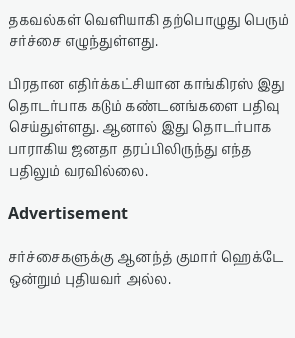தகவல்கள் வெளியாகி தற்பொழுது பெரும் சர்ச்சை எழுந்துள்ளது.

பிரதான எதிர்க்கட்சியான காங்கிரஸ் இது தொடர்பாக கடும் கண்டனங்களை பதிவு செய்துள்ளது. ஆனால் இது தொடர்பாக பாராகிய ஜனதா தரப்பிலிருந்து எந்த பதிலும் வரவில்லை.

Advertisement

சர்ச்சைகளுக்கு ஆனந்த் குமார் ஹெக்டே ஒன்றும் புதியவர் அல்ல.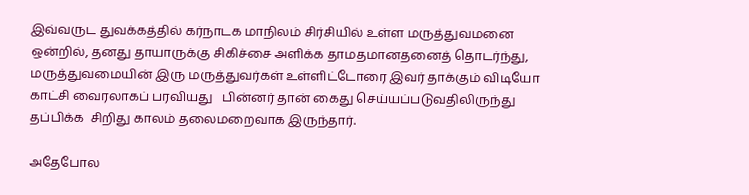இவ்வருட துவக்கத்தில் கர்நாடக மாநிலம் சிர்சியில் உள்ள மருத்துவமனை ஒன்றில், தனது தாயாருக்கு சிகிச்சை அளிக்க தாமதமானதனைத் தொடர்ந்து, மருத்துவமையின் இரு மருத்துவர்கள் உள்ளிட்டோரை இவர் தாக்கும் விடியோ காட்சி வைரலாகப் பரவியது   பின்னர் தான் கைது செய்யப்படுவதிலிருந்து தப்பிக்க  சிறிது காலம் தலைமறைவாக இருந்தார்.

அதேபோல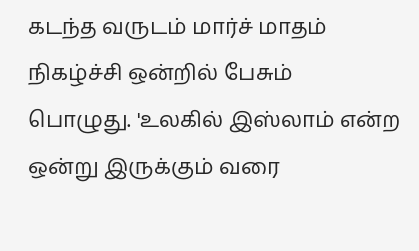கடந்த வருடம் மார்ச் மாதம் நிகழ்ச்சி ஒன்றில் பேசும் பொழுது. 'உலகில் இஸ்லாம் என்ற ஒன்று இருக்கும் வரை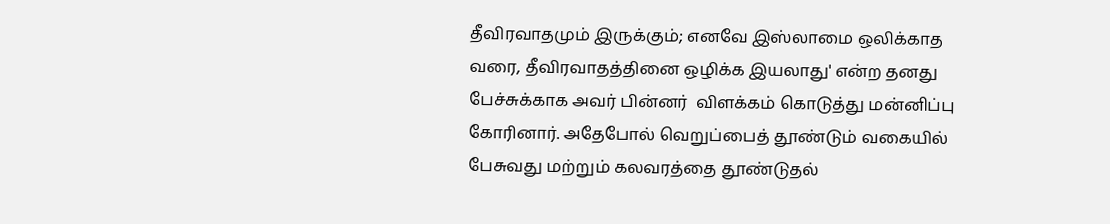தீவிரவாதமும் இருக்கும்; எனவே இஸ்லாமை ஒலிக்காத வரை, தீவிரவாதத்தினை ஒழிக்க இயலாது' என்ற தனது பேச்சுக்காக அவர் பின்னர்  விளக்கம் கொடுத்து மன்னிப்பு கோரினார். அதேபோல் வெறுப்பைத் தூண்டும் வகையில் பேசுவது மற்றும் கலவரத்தை தூண்டுதல்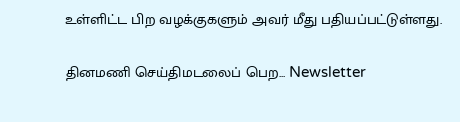உள்ளிட்ட பிற வழக்குகளும் அவர் மீது பதியப்பட்டுள்ளது.

தினமணி செய்திமடலைப் பெற... Newsletter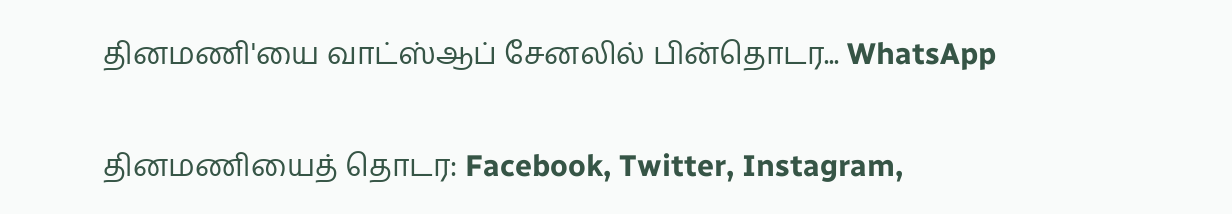தினமணி'யை வாட்ஸ்ஆப் சேனலில் பின்தொடர... WhatsApp

தினமணியைத் தொடர: Facebook, Twitter, Instagram,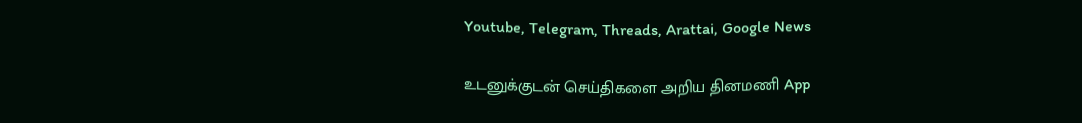Youtube, Telegram, Threads, Arattai, Google News

உடனுக்குடன் செய்திகளை அறிய தினமணி App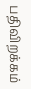பதிவிறக்கம்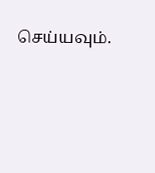செய்யவும்.